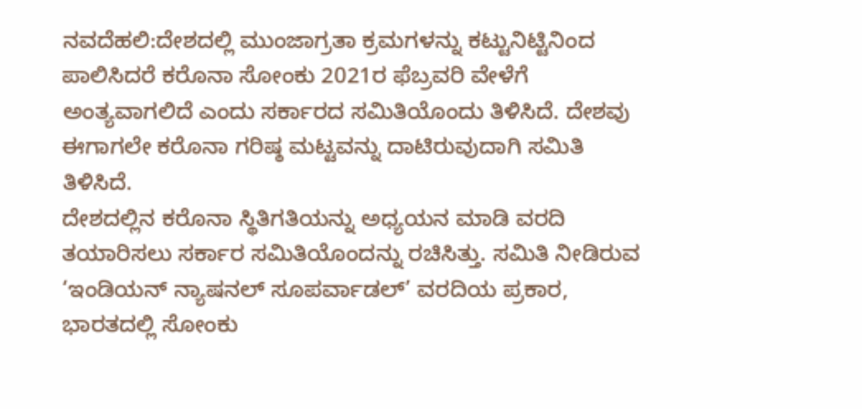ನವದೆಹಲಿ:ದೇಶದಲ್ಲಿ ಮುಂಜಾಗ್ರತಾ ಕ್ರಮಗಳನ್ನು ಕಟ್ಟುನಿಟ್ಟಿನಿಂದ ಪಾಲಿಸಿದರೆ ಕರೊನಾ ಸೋಂಕು 2021ರ ಫೆಬ್ರವರಿ ವೇಳೆಗೆ ಅಂತ್ಯವಾಗಲಿದೆ ಎಂದು ಸರ್ಕಾರದ ಸಮಿತಿಯೊಂದು ತಿಳಿಸಿದೆ. ದೇಶವು ಈಗಾಗಲೇ ಕರೊನಾ ಗರಿಷ್ಠ ಮಟ್ಟವನ್ನು ದಾಟಿರುವುದಾಗಿ ಸಮಿತಿ ತಿಳಿಸಿದೆ.
ದೇಶದಲ್ಲಿನ ಕರೊನಾ ಸ್ಥಿತಿಗತಿಯನ್ನು ಅಧ್ಯಯನ ಮಾಡಿ ವರದಿ ತಯಾರಿಸಲು ಸರ್ಕಾರ ಸಮಿತಿಯೊಂದನ್ನು ರಚಿಸಿತ್ತು. ಸಮಿತಿ ನೀಡಿರುವ ‘ಇಂಡಿಯನ್ ನ್ಯಾಷನಲ್ ಸೂಪರ್ವಾಡಲ್’ ವರದಿಯ ಪ್ರಕಾರ, ಭಾರತದಲ್ಲಿ ಸೋಂಕು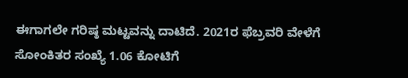ಈಗಾಗಲೇ ಗರಿಷ್ಠ ಮಟ್ಟವನ್ನು ದಾಟಿದೆ. 2021ರ ಫೆಬ್ರವರಿ ವೇಳೆಗೆ ಸೋಂಕಿತರ ಸಂಖ್ಯೆ 1.06 ಕೋಟಿಗೆ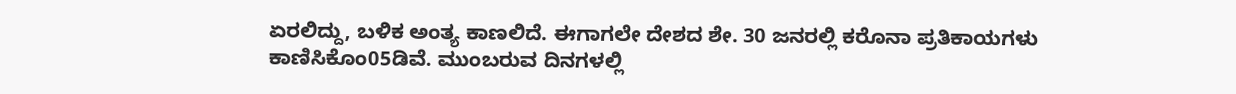ಏರಲಿದ್ದು, ಬಳಿಕ ಅಂತ್ಯ ಕಾಣಲಿದೆ. ಈಗಾಗಲೇ ದೇಶದ ಶೇ. 30 ಜನರಲ್ಲಿ ಕರೊನಾ ಪ್ರತಿಕಾಯಗಳು ಕಾಣಿಸಿಕೊಂ05ಡಿವೆ. ಮುಂಬರುವ ದಿನಗಳಲ್ಲಿ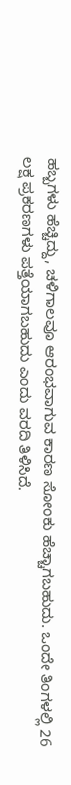ಹಬ್ಬಗಳು ಹೆಚ್ಚಿದ್ದು, ಚಳಿಗಾಲವೂ ಆರಂಭವಾಗುವ ಕಾರಣ ಸೋಂಕು ಹೆಚ್ಚಾಗಬಹುದು. ಒಂದೇ ತಿಂಗಳಲ್ಲಿ 26 ಲಕ್ಷ ಪ್ರಕರಣಗಳು ಪತ್ತೆಯಾಗಬಹುದು ಎಂದು ವರದಿ ತಿಳಿಸಿದೆ.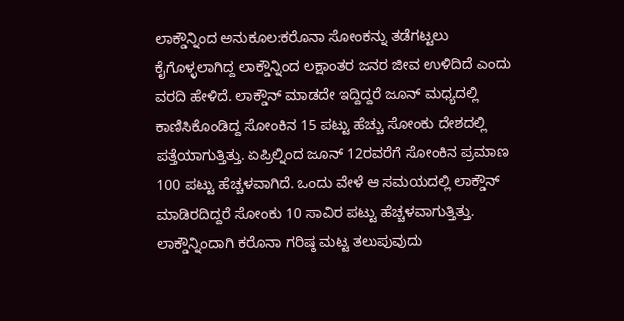ಲಾಕ್ಡೌನ್ನಿಂದ ಅನುಕೂಲ:ಕರೊನಾ ಸೋಂಕನ್ನು ತಡೆಗಟ್ಟಲು ಕೈಗೊಳ್ಳಲಾಗಿದ್ದ ಲಾಕ್ಡೌನ್ನಿಂದ ಲಕ್ಷಾಂತರ ಜನರ ಜೀವ ಉಳಿದಿದೆ ಎಂದು ವರದಿ ಹೇಳಿದೆ. ಲಾಕ್ಡೌನ್ ಮಾಡದೇ ಇದ್ದಿದ್ದರೆ ಜೂನ್ ಮಧ್ಯದಲ್ಲಿ ಕಾಣಿಸಿಕೊಂಡಿದ್ದ ಸೋಂಕಿನ 15 ಪಟ್ಟು ಹೆಚ್ಚು ಸೋಂಕು ದೇಶದಲ್ಲಿ ಪತ್ತೆಯಾಗುತ್ತಿತ್ತು. ಏಪ್ರಿಲ್ನಿಂದ ಜೂನ್ 12ರವರೆಗೆ ಸೋಂಕಿನ ಪ್ರಮಾಣ 100 ಪಟ್ಟು ಹೆಚ್ಚಳವಾಗಿದೆ. ಒಂದು ವೇಳೆ ಆ ಸಮಯದಲ್ಲಿ ಲಾಕ್ಡೌನ್ ಮಾಡಿರದಿದ್ದರೆ ಸೋಂಕು 10 ಸಾವಿರ ಪಟ್ಟು ಹೆಚ್ಚಳವಾಗುತ್ತಿತ್ತು. ಲಾಕ್ಡೌನ್ನಿಂದಾಗಿ ಕರೊನಾ ಗರಿಷ್ಠ ಮಟ್ಟ ತಲುಪುವುದು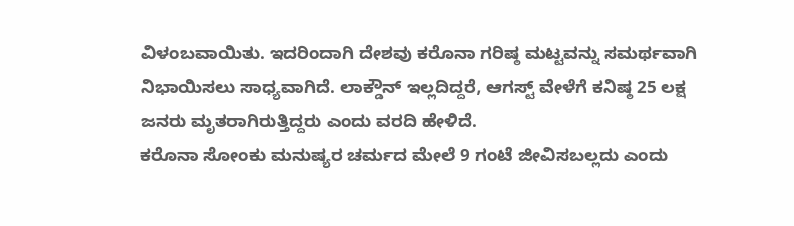ವಿಳಂಬವಾಯಿತು. ಇದರಿಂದಾಗಿ ದೇಶವು ಕರೊನಾ ಗರಿಷ್ಠ ಮಟ್ಟವನ್ನು ಸಮರ್ಥವಾಗಿ ನಿಭಾಯಿಸಲು ಸಾಧ್ಯವಾಗಿದೆ. ಲಾಕ್ಡೌನ್ ಇಲ್ಲದಿದ್ದರೆ, ಆಗಸ್ಟ್ ವೇಳೆಗೆ ಕನಿಷ್ಠ 25 ಲಕ್ಷ ಜನರು ಮೃತರಾಗಿರುತ್ತಿದ್ದರು ಎಂದು ವರದಿ ಹೇಳಿದೆ.
ಕರೊನಾ ಸೋಂಕು ಮನುಷ್ಯರ ಚರ್ಮದ ಮೇಲೆ 9 ಗಂಟೆ ಜೀವಿಸಬಲ್ಲದು ಎಂದು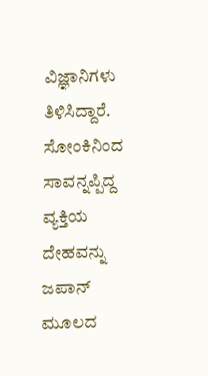ವಿಜ್ಞಾನಿಗಳು ತಿಳಿಸಿದ್ದಾರೆ. ಸೋಂಕಿನಿಂದ ಸಾವನ್ನಪ್ಪಿದ್ದ ವ್ಯಕ್ತಿಯ ದೇಹವನ್ನು ಜಪಾನ್ ಮೂಲದ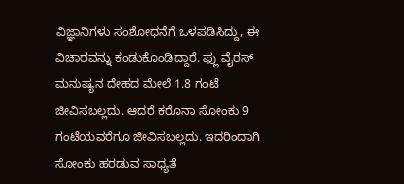ವಿಜ್ಞಾನಿಗಳು ಸಂಶೋಧನೆಗೆ ಒಳಪಡಿಸಿದ್ದು, ಈ ವಿಚಾರವನ್ನು ಕಂಡುಕೊಂಡಿದ್ದಾರೆ. ಫ್ಲು ವೈರಸ್ ಮನುಷ್ಯನ ದೇಹದ ಮೇಲೆ 1.8 ಗಂಟೆ ಜೀವಿಸಬಲ್ಲದು. ಆದರೆ ಕರೊನಾ ಸೋಂಕು 9 ಗಂಟೆಯವರೆಗೂ ಜೀವಿಸಬಲ್ಲದು. ಇದರಿಂದಾಗಿ ಸೋಂಕು ಹರಡುವ ಸಾಧ್ಯತೆ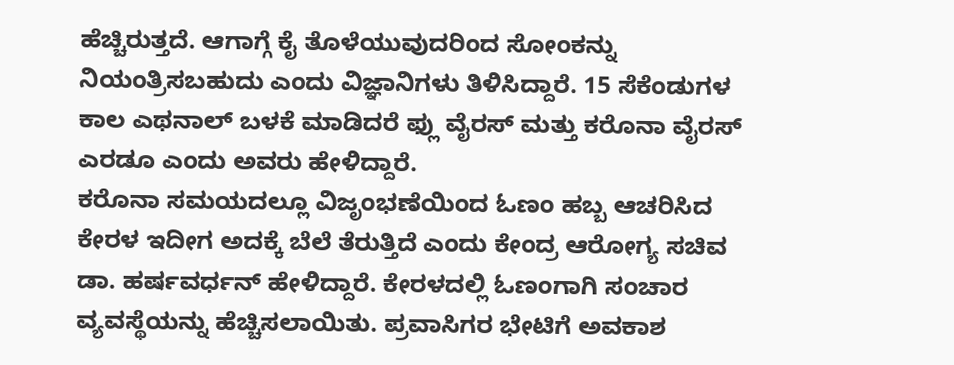ಹೆಚ್ಚಿರುತ್ತದೆ. ಆಗಾಗ್ಗೆ ಕೈ ತೊಳೆಯುವುದರಿಂದ ಸೋಂಕನ್ನು ನಿಯಂತ್ರಿಸಬಹುದು ಎಂದು ವಿಜ್ಞಾನಿಗಳು ತಿಳಿಸಿದ್ದಾರೆ. 15 ಸೆಕೆಂಡುಗಳ ಕಾಲ ಎಥನಾಲ್ ಬಳಕೆ ಮಾಡಿದರೆ ಫ್ಲು ವೈರಸ್ ಮತ್ತು ಕರೊನಾ ವೈರಸ್ ಎರಡೂ ಎಂದು ಅವರು ಹೇಳಿದ್ದಾರೆ.
ಕರೊನಾ ಸಮಯದಲ್ಲೂ ವಿಜೃಂಭಣೆಯಿಂದ ಓಣಂ ಹಬ್ಬ ಆಚರಿಸಿದ ಕೇರಳ ಇದೀಗ ಅದಕ್ಕೆ ಬೆಲೆ ತೆರುತ್ತಿದೆ ಎಂದು ಕೇಂದ್ರ ಆರೋಗ್ಯ ಸಚಿವ ಡಾ. ಹರ್ಷವರ್ಧನ್ ಹೇಳಿದ್ದಾರೆ. ಕೇರಳದಲ್ಲಿ ಓಣಂಗಾಗಿ ಸಂಚಾರ ವ್ಯವಸ್ಥೆಯನ್ನು ಹೆಚ್ಚಿಸಲಾಯಿತು. ಪ್ರವಾಸಿಗರ ಭೇಟಿಗೆ ಅವಕಾಶ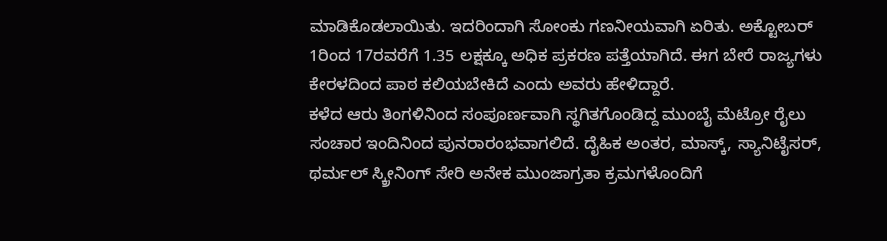ಮಾಡಿಕೊಡಲಾಯಿತು. ಇದರಿಂದಾಗಿ ಸೋಂಕು ಗಣನೀಯವಾಗಿ ಏರಿತು. ಅಕ್ಟೋಬರ್ 1ರಿಂದ 17ರವರೆಗೆ 1.35 ಲಕ್ಷಕ್ಕೂ ಅಧಿಕ ಪ್ರಕರಣ ಪತ್ತೆಯಾಗಿದೆ. ಈಗ ಬೇರೆ ರಾಜ್ಯಗಳು ಕೇರಳದಿಂದ ಪಾಠ ಕಲಿಯಬೇಕಿದೆ ಎಂದು ಅವರು ಹೇಳಿದ್ದಾರೆ.
ಕಳೆದ ಆರು ತಿಂಗಳಿನಿಂದ ಸಂಪೂರ್ಣವಾಗಿ ಸ್ಥಗಿತಗೊಂಡಿದ್ದ ಮುಂಬೈ ಮೆಟ್ರೋ ರೈಲು ಸಂಚಾರ ಇಂದಿನಿಂದ ಪುನರಾರಂಭವಾಗಲಿದೆ. ದೈಹಿಕ ಅಂತರ, ಮಾಸ್ಕ್, ಸ್ಯಾನಿಟೈಸರ್, ಥರ್ಮಲ್ ಸ್ಕ್ರೀನಿಂಗ್ ಸೇರಿ ಅನೇಕ ಮುಂಜಾಗ್ರತಾ ಕ್ರಮಗಳೊಂದಿಗೆ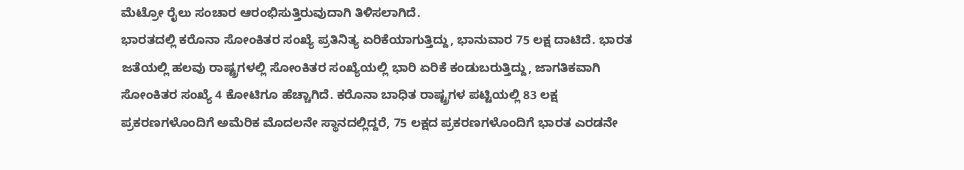ಮೆಟ್ರೋ ರೈಲು ಸಂಚಾರ ಆರಂಭಿಸುತ್ತಿರುವುದಾಗಿ ತಿಳಿಸಲಾಗಿದೆ.
ಭಾರತದಲ್ಲಿ ಕರೊನಾ ಸೋಂಕಿತರ ಸಂಖ್ಯೆ ಪ್ರತಿನಿತ್ಯ ಏರಿಕೆಯಾಗುತ್ತಿದ್ದು, ಭಾನುವಾರ 75 ಲಕ್ಷ ದಾಟಿದೆ. ಭಾರತ ಜತೆಯಲ್ಲಿ ಹಲವು ರಾಷ್ಟ್ರಗಳಲ್ಲಿ ಸೋಂಕಿತರ ಸಂಖ್ಯೆಯಲ್ಲಿ ಭಾರಿ ಏರಿಕೆ ಕಂಡುಬರುತ್ತಿದ್ದು, ಜಾಗತಿಕವಾಗಿ ಸೋಂಕಿತರ ಸಂಖ್ಯೆ 4 ಕೋಟಿಗೂ ಹೆಚ್ಚಾಗಿದೆ. ಕರೊನಾ ಬಾಧಿತ ರಾಷ್ಟ್ರಗಳ ಪಟ್ಟಿಯಲ್ಲಿ 83 ಲಕ್ಷ ಪ್ರಕರಣಗಳೊಂದಿಗೆ ಅಮೆರಿಕ ಮೊದಲನೇ ಸ್ಥಾನದಲ್ಲಿದ್ದರೆ, 75 ಲಕ್ಷದ ಪ್ರಕರಣಗಳೊಂದಿಗೆ ಭಾರತ ಎರಡನೇ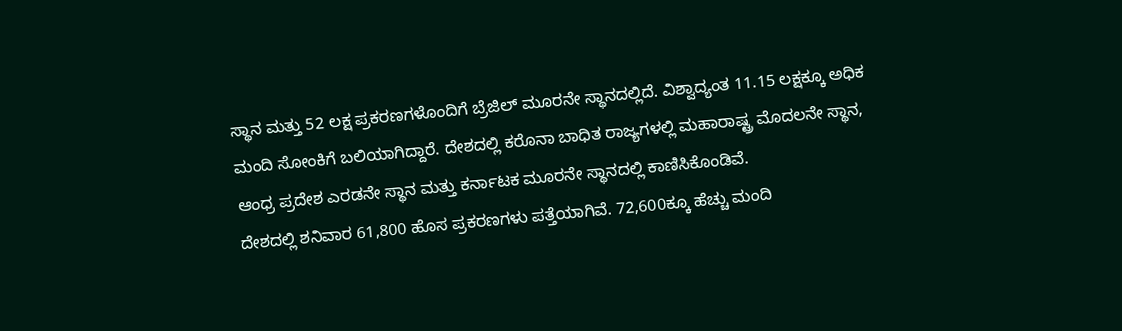ಸ್ಥಾನ ಮತ್ತು 52 ಲಕ್ಷ ಪ್ರಕರಣಗಳೊಂದಿಗೆ ಬ್ರೆಜಿಲ್ ಮೂರನೇ ಸ್ಥಾನದಲ್ಲಿದೆ. ವಿಶ್ವಾದ್ಯಂತ 11.15 ಲಕ್ಷಕ್ಕೂ ಅಧಿಕ ಮಂದಿ ಸೋಂಕಿಗೆ ಬಲಿಯಾಗಿದ್ದಾರೆ. ದೇಶದಲ್ಲಿ ಕರೊನಾ ಬಾಧಿತ ರಾಜ್ಯಗಳಲ್ಲಿ ಮಹಾರಾಷ್ಟ್ರ ಮೊದಲನೇ ಸ್ಥಾನ, ಆಂಧ್ರ ಪ್ರದೇಶ ಎರಡನೇ ಸ್ಥಾನ ಮತ್ತು ಕರ್ನಾಟಕ ಮೂರನೇ ಸ್ಥಾನದಲ್ಲಿ ಕಾಣಿಸಿಕೊಂಡಿವೆ.
ದೇಶದಲ್ಲಿ ಶನಿವಾರ 61,800 ಹೊಸ ಪ್ರಕರಣಗಳು ಪತ್ತೆಯಾಗಿವೆ. 72,600ಕ್ಕೂ ಹೆಚ್ಚು ಮಂದಿ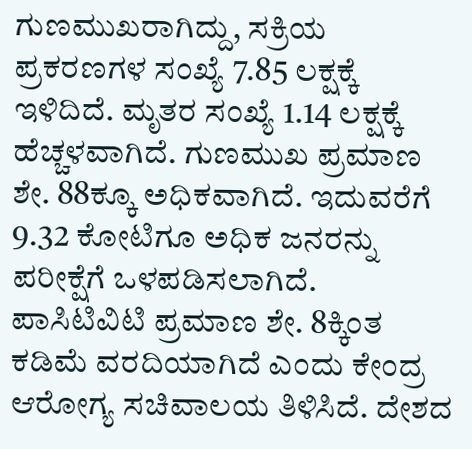ಗುಣಮುಖರಾಗಿದ್ದು, ಸಕ್ರಿಯ ಪ್ರಕರಣಗಳ ಸಂಖ್ಯೆ 7.85 ಲಕ್ಷಕ್ಕೆ ಇಳಿದಿದೆ. ಮೃತರ ಸಂಖ್ಯೆ 1.14 ಲಕ್ಷಕ್ಕೆ ಹೆಚ್ಚಳವಾಗಿದೆ. ಗುಣಮುಖ ಪ್ರಮಾಣ ಶೇ. 88ಕ್ಕೂ ಅಧಿಕವಾಗಿದೆ. ಇದುವರೆಗೆ 9.32 ಕೋಟಿಗೂ ಅಧಿಕ ಜನರನ್ನು ಪರೀಕ್ಷೆಗೆ ಒಳಪಡಿಸಲಾಗಿದೆ. ಪಾಸಿಟಿವಿಟಿ ಪ್ರಮಾಣ ಶೇ. 8ಕ್ಕಿಂತ ಕಡಿಮೆ ವರದಿಯಾಗಿದೆ ಎಂದು ಕೇಂದ್ರ ಆರೋಗ್ಯ ಸಚಿವಾಲಯ ತಿಳಿಸಿದೆ. ದೇಶದ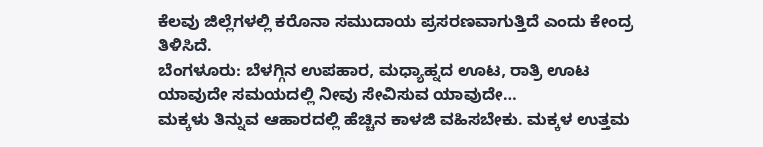ಕೆಲವು ಜಿಲ್ಲೆಗಳಲ್ಲಿ ಕರೊನಾ ಸಮುದಾಯ ಪ್ರಸರಣವಾಗುತ್ತಿದೆ ಎಂದು ಕೇಂದ್ರ ತಿಳಿಸಿದೆ.
ಬೆಂಗಳೂರು: ಬೆಳಗ್ಗಿನ ಉಪಹಾರ, ಮಧ್ಯಾಹ್ನದ ಊಟ, ರಾತ್ರಿ ಊಟ ಯಾವುದೇ ಸಮಯದಲ್ಲಿ ನೀವು ಸೇವಿಸುವ ಯಾವುದೇ…
ಮಕ್ಕಳು ತಿನ್ನುವ ಆಹಾರದಲ್ಲಿ ಹೆಚ್ಚಿನ ಕಾಳಜಿ ವಹಿಸಬೇಕು. ಮಕ್ಕಳ ಉತ್ತಮ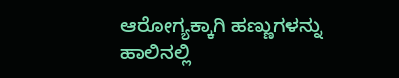ಆರೋಗ್ಯಕ್ಕಾಗಿ ಹಣ್ಣುಗಳನ್ನು ಹಾಲಿನಲ್ಲಿ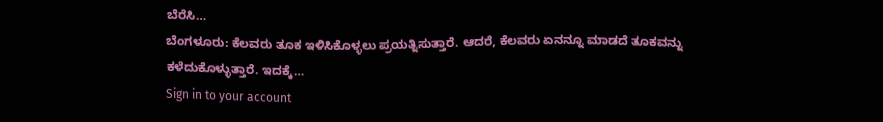ಬೆರೆಸಿ…
ಬೆಂಗಳೂರು: ಕೆಲವರು ತೂಕ ಇಳಿಸಿಕೊಳ್ಳಲು ಪ್ರಯತ್ನಿಸುತ್ತಾರೆ. ಆದರೆ, ಕೆಲವರು ಏನನ್ನೂ ಮಾಡದೆ ತೂಕವನ್ನು ಕಳೆದುಕೊಳ್ಳುತ್ತಾರೆ. ಇದಕ್ಕೆ…
Sign in to your account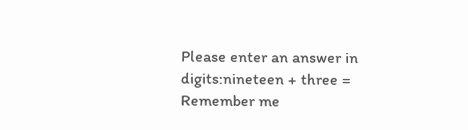Please enter an answer in digits:nineteen + three =
Remember me